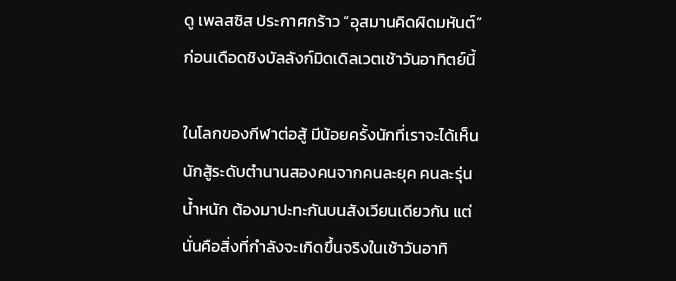ดู เพลสซิส ประกาศกร้าว “อุสมานคิดผิดมหันต์” ก่อนเดือดชิงบัลลังก์มิดเดิลเวตเช้าวันอาทิตย์นี้

ในโลกของกีฬาต่อสู้ มีน้อยครั้งนักที่เราจะได้เห็นนักสู้ระดับตำนานสองคนจากคนละยุค คนละรุ่นน้ำหนัก ต้องมาปะทะกันบนสังเวียนเดียวกัน แต่นั่นคือสิ่งที่กำลังจะเกิดขึ้นจริงในเช้าวันอาทิ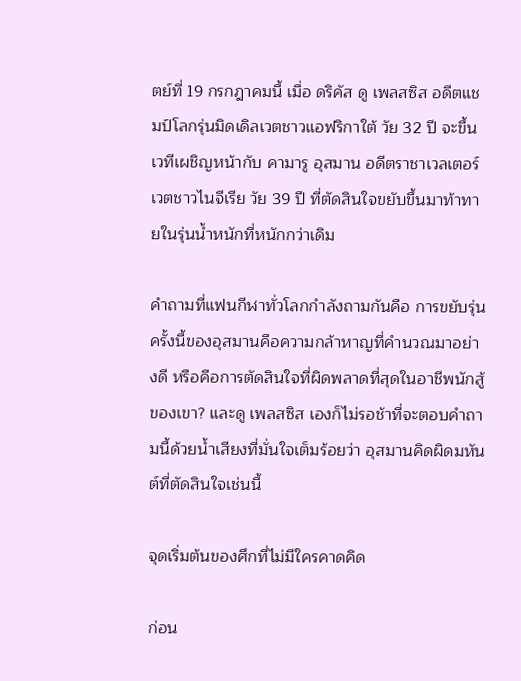ตย์ที่ 19 กรกฎาคมนี้ เมื่อ ดริคัส ดู เพลสซิส อดีตแชมป์โลกรุ่นมิดเดิลเวตชาวแอฟริกาใต้ วัย 32 ปี จะขึ้นเวทีเผชิญหน้ากับ คามารู อุสมาน อดีตราชาเวลเตอร์เวตชาวไนจีเรีย วัย 39 ปี ที่ตัดสินใจขยับขึ้นมาท้าทายในรุ่นน้ำหนักที่หนักกว่าเดิม

คำถามที่แฟนกีฬาทั่วโลกกำลังถามกันคือ การขยับรุ่นครั้งนี้ของอุสมานคือความกล้าหาญที่คำนวณมาอย่างดี หรือคือการตัดสินใจที่ผิดพลาดที่สุดในอาชีพนักสู้ของเขา? และดู เพลสซิส เองก็ไม่รอช้าที่จะตอบคำถามนี้ด้วยน้ำเสียงที่มั่นใจเต็มร้อยว่า อุสมานคิดผิดมหันต์ที่ตัดสินใจเช่นนี้

จุดเริ่มต้นของศึกที่ไม่มีใครคาดคิด

ก่อน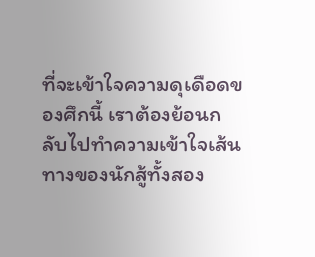ที่จะเข้าใจความดุเดือดของศึกนี้ เราต้องย้อนกลับไปทำความเข้าใจเส้นทางของนักสู้ทั้งสอง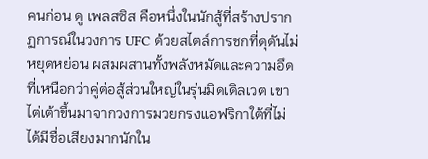คนก่อน ดู เพลสซิส คือหนึ่งในนักสู้ที่สร้างปรากฏการณ์ในวงการ UFC ด้วยสไตล์การชกที่ดุดันไม่หยุดหย่อน ผสมผสานทั้งพลังหมัดและความอึดที่เหนือกว่าคู่ต่อสู้ส่วนใหญ่ในรุ่นมิดเดิลเวต เขาไต่เต้าขึ้นมาจากวงการมวยกรงแอฟริกาใต้ที่ไม่ได้มีชื่อเสียงมากนักใน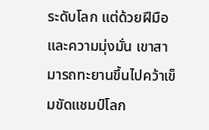ระดับโลก แต่ด้วยฝีมือและความมุ่งมั่น เขาสามารถทะยานขึ้นไปคว้าเข็มขัดแชมป์โลก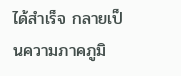ได้สำเร็จ กลายเป็นความภาคภูมิ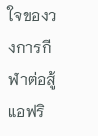ใจของวงการกีฬาต่อสู้แอฟริ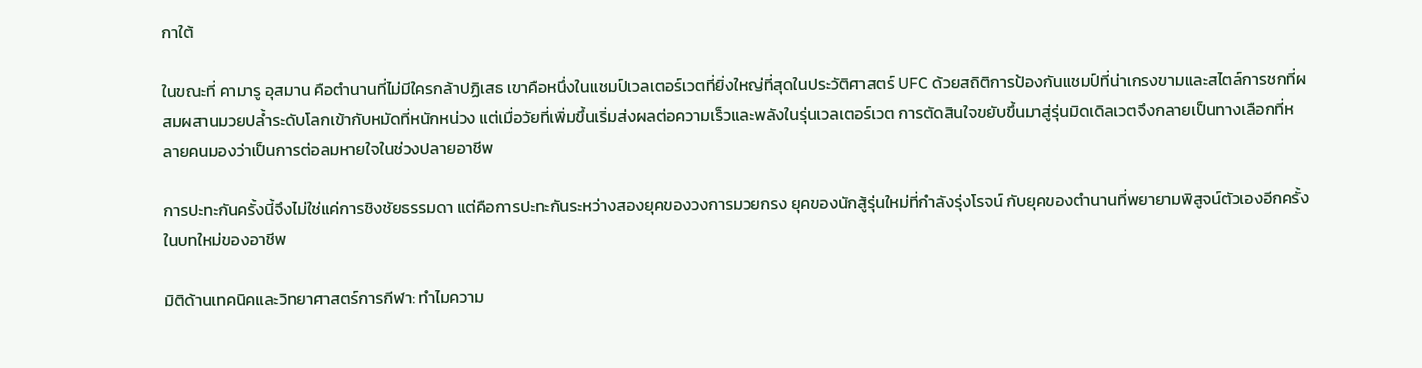กาใต้

ในขณะที่ คามารู อุสมาน คือตำนานที่ไม่มีใครกล้าปฏิเสธ เขาคือหนึ่งในแชมป์เวลเตอร์เวตที่ยิ่งใหญ่ที่สุดในประวัติศาสตร์ UFC ด้วยสถิติการป้องกันแชมป์ที่น่าเกรงขามและสไตล์การชกที่ผสมผสานมวยปล้ำระดับโลกเข้ากับหมัดที่หนักหน่วง แต่เมื่อวัยที่เพิ่มขึ้นเริ่มส่งผลต่อความเร็วและพลังในรุ่นเวลเตอร์เวต การตัดสินใจขยับขึ้นมาสู่รุ่นมิดเดิลเวตจึงกลายเป็นทางเลือกที่หลายคนมองว่าเป็นการต่อลมหายใจในช่วงปลายอาชีพ

การปะทะกันครั้งนี้จึงไม่ใช่แค่การชิงชัยธรรมดา แต่คือการปะทะกันระหว่างสองยุคของวงการมวยกรง ยุคของนักสู้รุ่นใหม่ที่กำลังรุ่งโรจน์ กับยุคของตำนานที่พยายามพิสูจน์ตัวเองอีกครั้งในบทใหม่ของอาชีพ

มิติด้านเทคนิคและวิทยาศาสตร์การกีฬา: ทำไมความ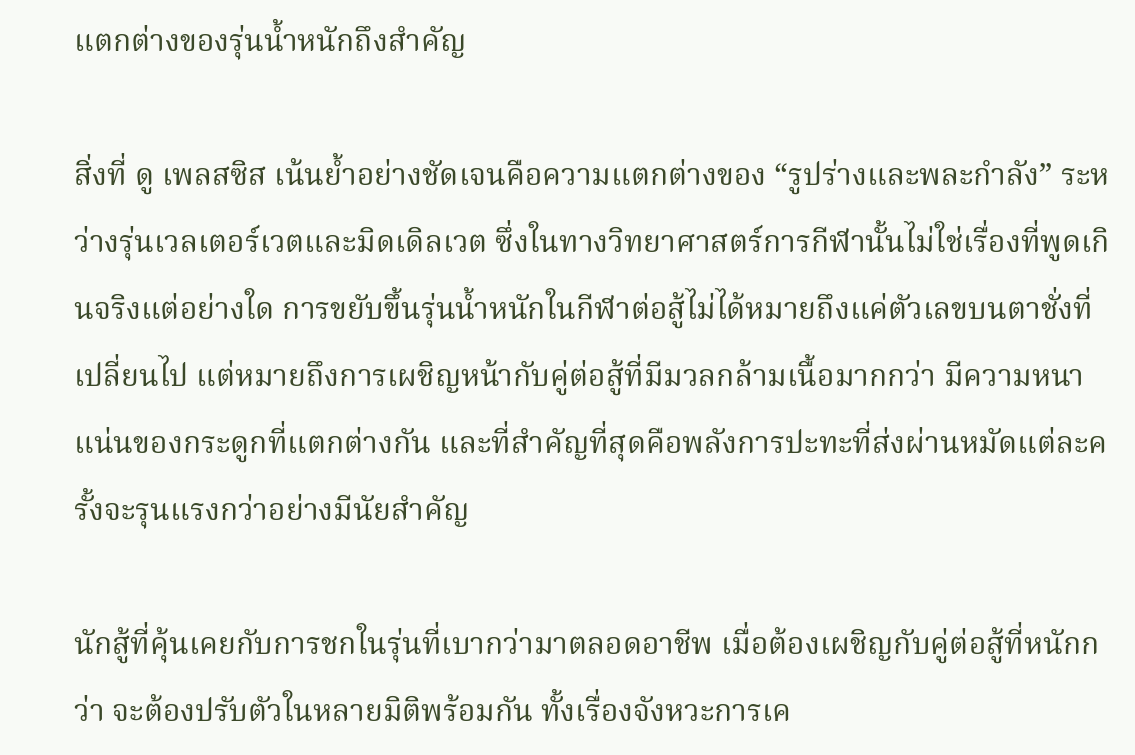แตกต่างของรุ่นน้ำหนักถึงสำคัญ

สิ่งที่ ดู เพลสซิส เน้นย้ำอย่างชัดเจนคือความแตกต่างของ “รูปร่างและพละกำลัง” ระหว่างรุ่นเวลเตอร์เวตและมิดเดิลเวต ซึ่งในทางวิทยาศาสตร์การกีฬานั้นไม่ใช่เรื่องที่พูดเกินจริงแต่อย่างใด การขยับขึ้นรุ่นน้ำหนักในกีฬาต่อสู้ไม่ได้หมายถึงแค่ตัวเลขบนตาชั่งที่เปลี่ยนไป แต่หมายถึงการเผชิญหน้ากับคู่ต่อสู้ที่มีมวลกล้ามเนื้อมากกว่า มีความหนาแน่นของกระดูกที่แตกต่างกัน และที่สำคัญที่สุดคือพลังการปะทะที่ส่งผ่านหมัดแต่ละครั้งจะรุนแรงกว่าอย่างมีนัยสำคัญ

นักสู้ที่คุ้นเคยกับการชกในรุ่นที่เบากว่ามาตลอดอาชีพ เมื่อต้องเผชิญกับคู่ต่อสู้ที่หนักกว่า จะต้องปรับตัวในหลายมิติพร้อมกัน ทั้งเรื่องจังหวะการเค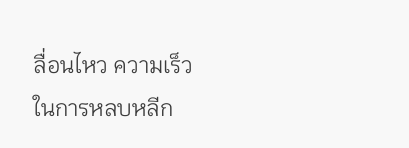ลื่อนไหว ความเร็วในการหลบหลีก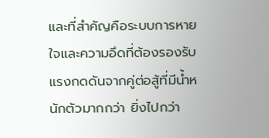และที่สำคัญคือระบบการหายใจและความอึดที่ต้องรองรับแรงกดดันจากคู่ต่อสู้ที่มีน้ำหนักตัวมากกว่า ยิ่งไปกว่า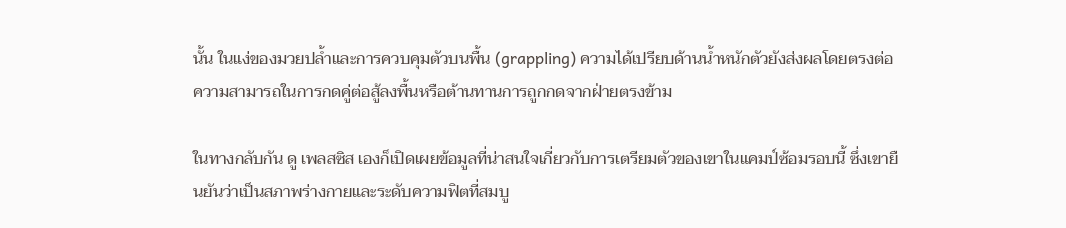นั้น ในแง่ของมวยปล้ำและการควบคุมตัวบนพื้น (grappling) ความได้เปรียบด้านน้ำหนักตัวยังส่งผลโดยตรงต่อความสามารถในการกดคู่ต่อสู้ลงพื้นหรือต้านทานการถูกกดจากฝ่ายตรงข้าม

ในทางกลับกัน ดู เพลสซิส เองก็เปิดเผยข้อมูลที่น่าสนใจเกี่ยวกับการเตรียมตัวของเขาในแคมป์ซ้อมรอบนี้ ซึ่งเขายืนยันว่าเป็นสภาพร่างกายและระดับความฟิตที่สมบู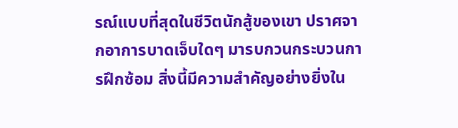รณ์แบบที่สุดในชีวิตนักสู้ของเขา ปราศจากอาการบาดเจ็บใดๆ มารบกวนกระบวนการฝึกซ้อม สิ่งนี้มีความสำคัญอย่างยิ่งใน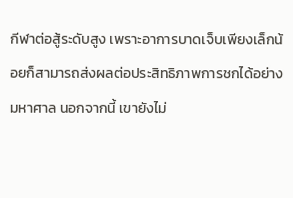กีฬาต่อสู้ระดับสูง เพราะอาการบาดเจ็บเพียงเล็กน้อยก็สามารถส่งผลต่อประสิทธิภาพการชกได้อย่างมหาศาล นอกจากนี้ เขายังไม่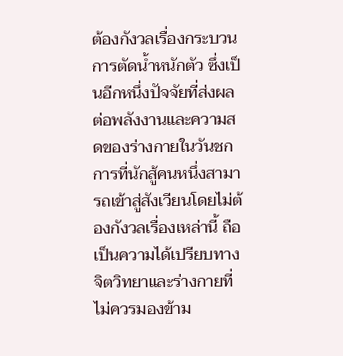ต้องกังวลเรื่องกระบวนการตัดน้ำหนักตัว ซึ่งเป็นอีกหนึ่งปัจจัยที่ส่งผลต่อพลังงานและความสดของร่างกายในวันชก การที่นักสู้คนหนึ่งสามารถเข้าสู่สังเวียนโดยไม่ต้องกังวลเรื่องเหล่านี้ ถือเป็นความได้เปรียบทางจิตวิทยาและร่างกายที่ไม่ควรมองข้าม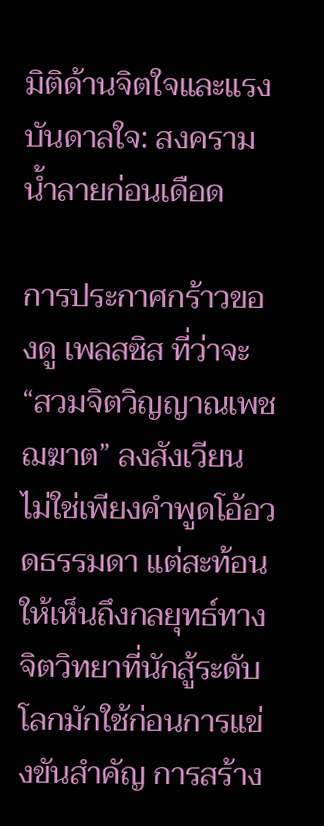มิติด้านจิตใจและแรงบันดาลใจ: สงครามน้ำลายก่อนเดือด

การประกาศกร้าวของดู เพลสซิส ที่ว่าจะ “สวมจิตวิญญาณเพชฌฆาต” ลงสังเวียน ไม่ใช่เพียงคำพูดโอ้อวดธรรมดา แต่สะท้อนให้เห็นถึงกลยุทธ์ทางจิตวิทยาที่นักสู้ระดับโลกมักใช้ก่อนการแข่งขันสำคัญ การสร้าง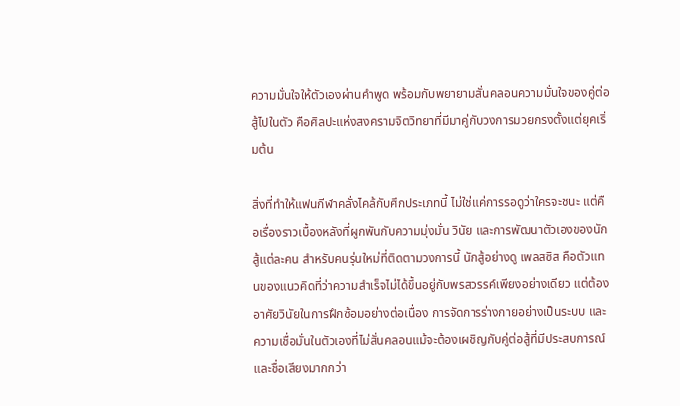ความมั่นใจให้ตัวเองผ่านคำพูด พร้อมกับพยายามสั่นคลอนความมั่นใจของคู่ต่อสู้ไปในตัว คือศิลปะแห่งสงครามจิตวิทยาที่มีมาคู่กับวงการมวยกรงตั้งแต่ยุคเริ่มต้น

สิ่งที่ทำให้แฟนกีฬาคลั่งไคล้กับศึกประเภทนี้ ไม่ใช่แค่การรอดูว่าใครจะชนะ แต่คือเรื่องราวเบื้องหลังที่ผูกพันกับความมุ่งมั่น วินัย และการพัฒนาตัวเองของนักสู้แต่ละคน สำหรับคนรุ่นใหม่ที่ติดตามวงการนี้ นักสู้อย่างดู เพลสซิส คือตัวแทนของแนวคิดที่ว่าความสำเร็จไม่ได้ขึ้นอยู่กับพรสวรรค์เพียงอย่างเดียว แต่ต้องอาศัยวินัยในการฝึกซ้อมอย่างต่อเนื่อง การจัดการร่างกายอย่างเป็นระบบ และความเชื่อมั่นในตัวเองที่ไม่สั่นคลอนแม้จะต้องเผชิญกับคู่ต่อสู้ที่มีประสบการณ์และชื่อเสียงมากกว่า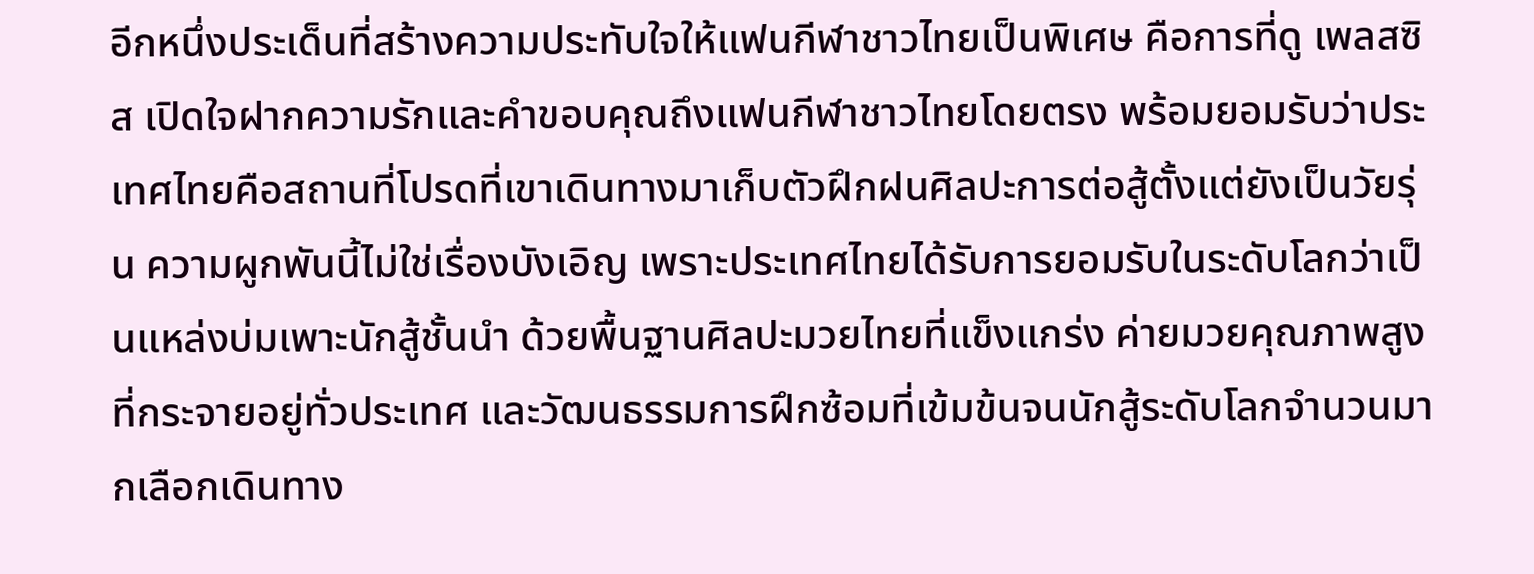อีกหนึ่งประเด็นที่สร้างความประทับใจให้แฟนกีฬาชาวไทยเป็นพิเศษ คือการที่ดู เพลสซิส เปิดใจฝากความรักและคำขอบคุณถึงแฟนกีฬาชาวไทยโดยตรง พร้อมยอมรับว่าประเทศไทยคือสถานที่โปรดที่เขาเดินทางมาเก็บตัวฝึกฝนศิลปะการต่อสู้ตั้งแต่ยังเป็นวัยรุ่น ความผูกพันนี้ไม่ใช่เรื่องบังเอิญ เพราะประเทศไทยได้รับการยอมรับในระดับโลกว่าเป็นแหล่งบ่มเพาะนักสู้ชั้นนำ ด้วยพื้นฐานศิลปะมวยไทยที่แข็งแกร่ง ค่ายมวยคุณภาพสูงที่กระจายอยู่ทั่วประเทศ และวัฒนธรรมการฝึกซ้อมที่เข้มข้นจนนักสู้ระดับโลกจำนวนมากเลือกเดินทาง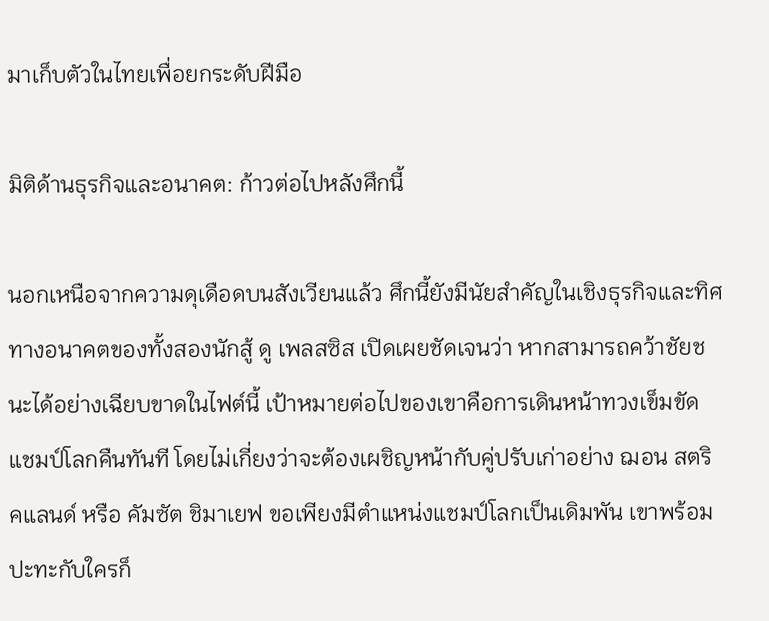มาเก็บตัวในไทยเพื่อยกระดับฝีมือ

มิติด้านธุรกิจและอนาคต: ก้าวต่อไปหลังศึกนี้

นอกเหนือจากความดุเดือดบนสังเวียนแล้ว ศึกนี้ยังมีนัยสำคัญในเชิงธุรกิจและทิศทางอนาคตของทั้งสองนักสู้ ดู เพลสซิส เปิดเผยชัดเจนว่า หากสามารถคว้าชัยชนะได้อย่างเฉียบขาดในไฟต์นี้ เป้าหมายต่อไปของเขาคือการเดินหน้าทวงเข็มขัดแชมป์โลกคืนทันที โดยไม่เกี่ยงว่าจะต้องเผชิญหน้ากับคู่ปรับเก่าอย่าง ฌอน สตริคแลนด์ หรือ คัมซัต ชิมาเยฟ ขอเพียงมีตำแหน่งแชมป์โลกเป็นเดิมพัน เขาพร้อมปะทะกับใครก็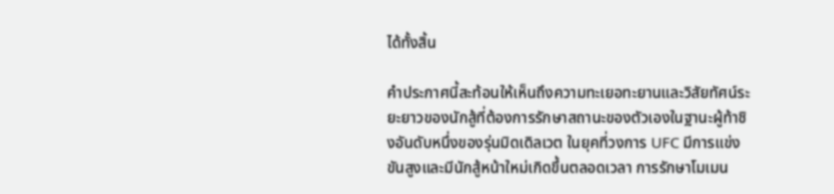ได้ทั้งสิ้น

คำประกาศนี้สะท้อนให้เห็นถึงความทะเยอทะยานและวิสัยทัศน์ระยะยาวของนักสู้ที่ต้องการรักษาสถานะของตัวเองในฐานะผู้ท้าชิงอันดับหนึ่งของรุ่นมิดเดิลเวต ในยุคที่วงการ UFC มีการแข่งขันสูงและมีนักสู้หน้าใหม่เกิดขึ้นตลอดเวลา การรักษาโมเมน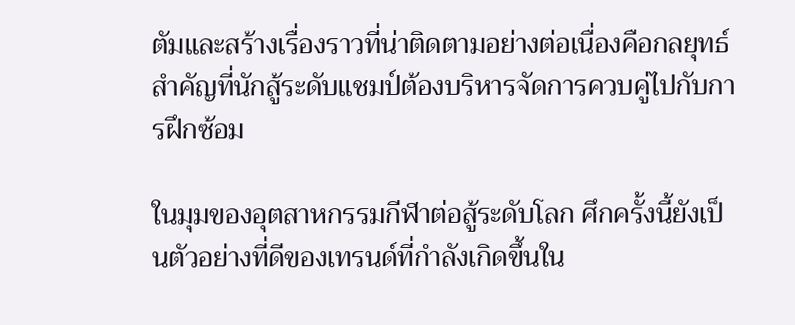ตัมและสร้างเรื่องราวที่น่าติดตามอย่างต่อเนื่องคือกลยุทธ์สำคัญที่นักสู้ระดับแชมป์ต้องบริหารจัดการควบคู่ไปกับการฝึกซ้อม

ในมุมของอุตสาหกรรมกีฬาต่อสู้ระดับโลก ศึกครั้งนี้ยังเป็นตัวอย่างที่ดีของเทรนด์ที่กำลังเกิดขึ้นใน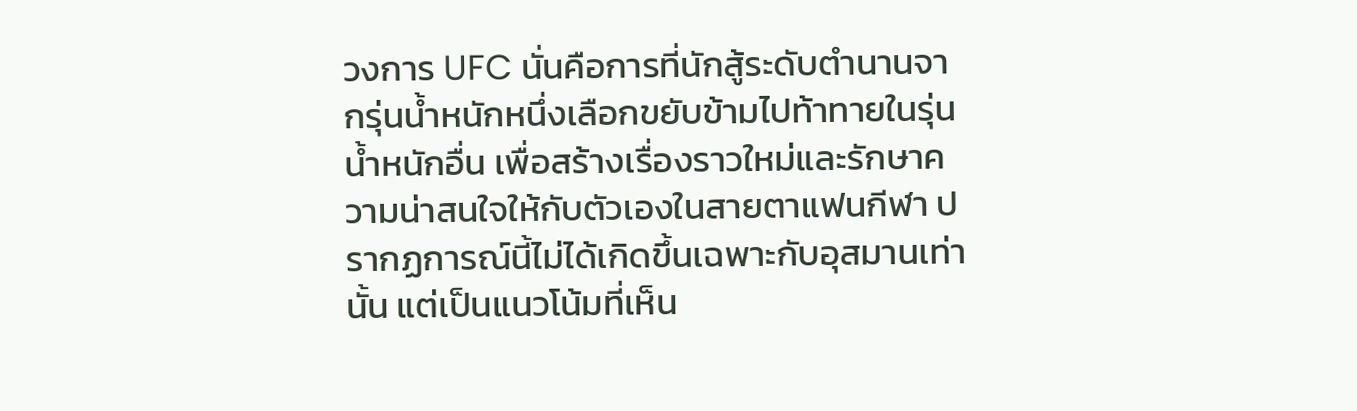วงการ UFC นั่นคือการที่นักสู้ระดับตำนานจากรุ่นน้ำหนักหนึ่งเลือกขยับข้ามไปท้าทายในรุ่นน้ำหนักอื่น เพื่อสร้างเรื่องราวใหม่และรักษาความน่าสนใจให้กับตัวเองในสายตาแฟนกีฬา ปรากฏการณ์นี้ไม่ได้เกิดขึ้นเฉพาะกับอุสมานเท่านั้น แต่เป็นแนวโน้มที่เห็น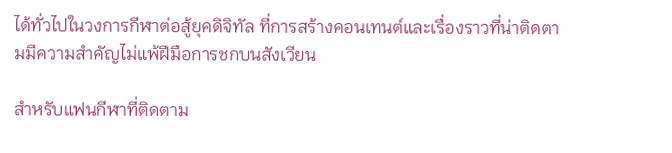ได้ทั่วไปในวงการกีฬาต่อสู้ยุคดิจิทัล ที่การสร้างคอนเทนต์และเรื่องราวที่น่าติดตามมีความสำคัญไม่แพ้ฝีมือการชกบนสังเวียน

สำหรับแฟนกีฬาที่ติดตาม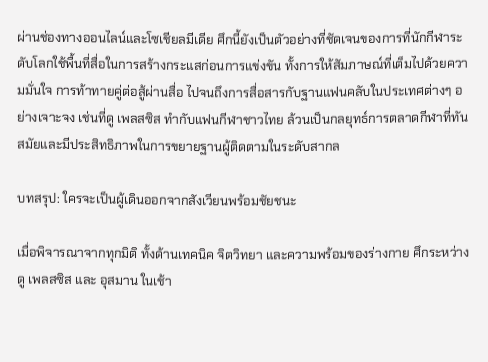ผ่านช่องทางออนไลน์และโซเชียลมีเดีย ศึกนี้ยังเป็นตัวอย่างที่ชัดเจนของการที่นักกีฬาระดับโลกใช้พื้นที่สื่อในการสร้างกระแสก่อนการแข่งขัน ทั้งการให้สัมภาษณ์ที่เต็มไปด้วยความมั่นใจ การท้าทายคู่ต่อสู้ผ่านสื่อ ไปจนถึงการสื่อสารกับฐานแฟนคลับในประเทศต่างๆ อย่างเจาะจง เช่นที่ดู เพลสซิส ทำกับแฟนกีฬาชาวไทย ล้วนเป็นกลยุทธ์การตลาดกีฬาที่ทันสมัยและมีประสิทธิภาพในการขยายฐานผู้ติดตามในระดับสากล

บทสรุป: ใครจะเป็นผู้เดินออกจากสังเวียนพร้อมชัยชนะ

เมื่อพิจารณาจากทุกมิติ ทั้งด้านเทคนิค จิตวิทยา และความพร้อมของร่างกาย ศึกระหว่าง ดู เพลสซิส และ อุสมาน ในเช้า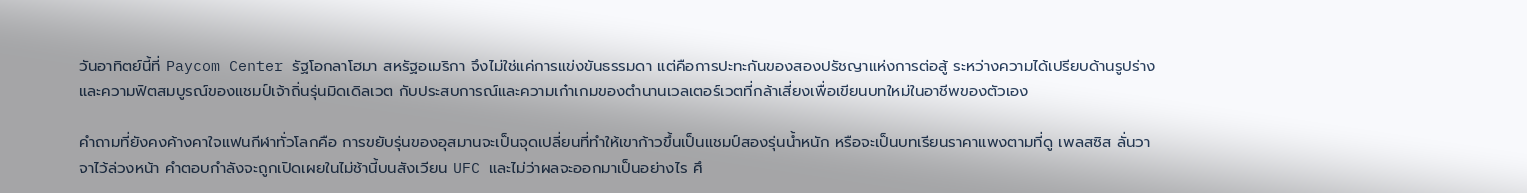วันอาทิตย์นี้ที่ Paycom Center รัฐโอกลาโฮมา สหรัฐอเมริกา จึงไม่ใช่แค่การแข่งขันธรรมดา แต่คือการปะทะกันของสองปรัชญาแห่งการต่อสู้ ระหว่างความได้เปรียบด้านรูปร่างและความฟิตสมบูรณ์ของแชมป์เจ้าถิ่นรุ่นมิดเดิลเวต กับประสบการณ์และความเก๋าเกมของตำนานเวลเตอร์เวตที่กล้าเสี่ยงเพื่อเขียนบทใหม่ในอาชีพของตัวเอง

คำถามที่ยังคงค้างคาใจแฟนกีฬาทั่วโลกคือ การขยับรุ่นของอุสมานจะเป็นจุดเปลี่ยนที่ทำให้เขาก้าวขึ้นเป็นแชมป์สองรุ่นน้ำหนัก หรือจะเป็นบทเรียนราคาแพงตามที่ดู เพลสซิส ลั่นวาจาไว้ล่วงหน้า คำตอบกำลังจะถูกเปิดเผยในไม่ช้านี้บนสังเวียน UFC และไม่ว่าผลจะออกมาเป็นอย่างไร ศึ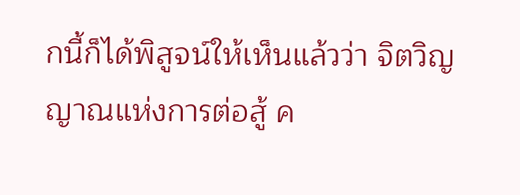กนี้ก็ได้พิสูจน์ให้เห็นแล้วว่า จิตวิญญาณแห่งการต่อสู้ ค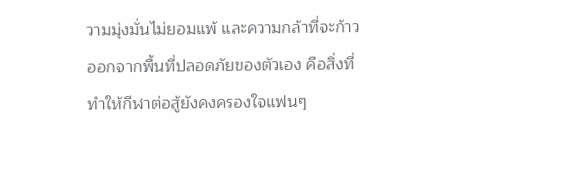วามมุ่งมั่นไม่ยอมแพ้ และความกล้าที่จะก้าวออกจากพื้นที่ปลอดภัยของตัวเอง คือสิ่งที่ทำให้กีฬาต่อสู้ยังคงครองใจแฟนๆ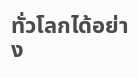ทั่วโลกได้อย่าง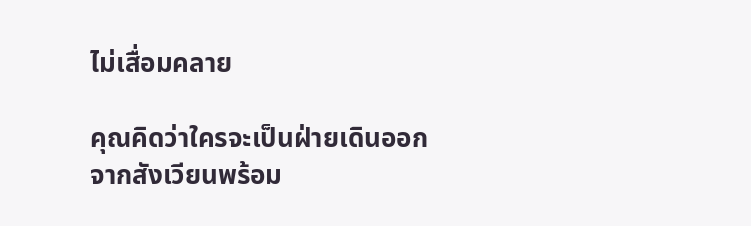ไม่เสื่อมคลาย

คุณคิดว่าใครจะเป็นฝ่ายเดินออกจากสังเวียนพร้อม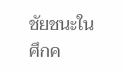ชัยชนะในศึกค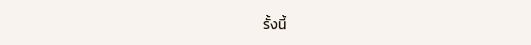รั้งนี้